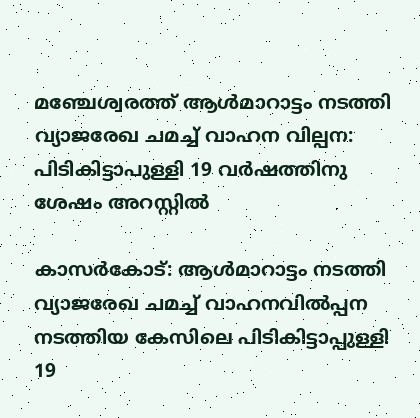മഞ്ചേശ്വരത്ത് ആൾമാറാട്ടം നടത്തി വ്യാജരേഖ ചമച്ച് വാഹന വില്പന: പിടികിട്ടാപുള്ളി 19 വർഷത്തിനു ശേഷം അറസ്റ്റിൽ

കാസര്‍കോട്: ആള്‍മാറാട്ടം നടത്തി വ്യാജരേഖ ചമച്ച് വാഹനവില്‍പ്പന നടത്തിയ കേസിലെ പിടികിട്ടാപ്പുള്ളി 19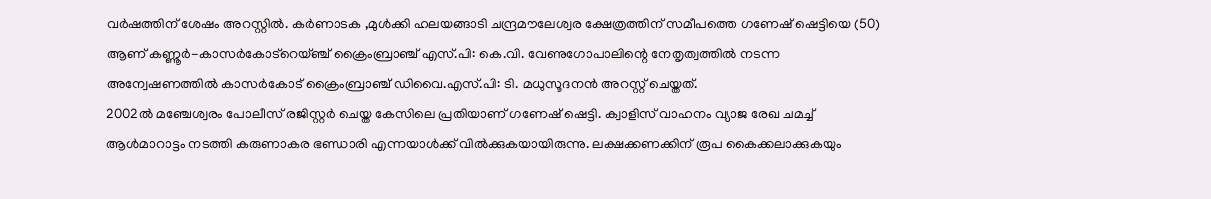വര്‍ഷത്തിന് ശേഷം അറസ്റ്റിൽ. കര്‍ണാടക ,മുള്‍ക്കി ഹലയങ്ങാടി ചന്ദ്രമൗലേശ്വര ക്ഷേത്രത്തിന് സമീപത്തെ ഗണേഷ് ഷെട്ടിയെ (50) ആണ് കണ്ണൂര്‍-കാസര്‍കോട്റെയ്ഞ്ച് ക്രൈംബ്രാഞ്ച് എസ്.പി: കെ.വി. വേണുഗോപാലിന്റെ നേതൃത്വത്തില്‍ നടന്ന അന്വേഷണത്തില്‍ കാസര്‍കോട് ക്രൈംബ്രാഞ്ച് ഡിവൈ.എസ്.പി: ടി. മധുസൂദനന്‍ അറസ്റ്റ് ചെയ്തത്.
2002ല്‍ മഞ്ചേശ്വരം പോലീസ് രജിസ്റ്റര്‍ ചെയ്ത കേസിലെ പ്രതിയാണ് ഗണേഷ് ഷെട്ടി. ക്വാളിസ് വാഹനം വ്യാജ രേഖ ചമച്ച് ആള്‍മാറാട്ടം നടത്തി കരുണാകര ഭണ്ഡാരി എന്നയാള്‍ക്ക് വില്‍ക്കുകയായിരുന്നു. ലക്ഷക്കണക്കിന് രൂപ കൈക്കലാക്കുകയും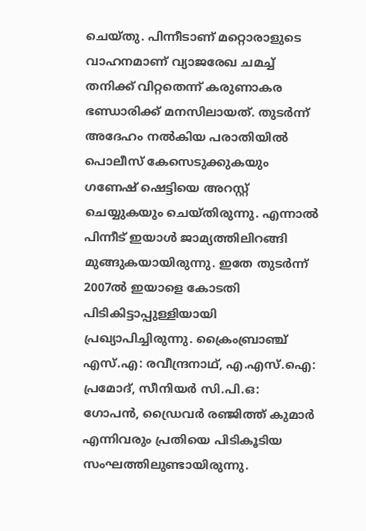ചെയ്തു. പിന്നീടാണ് മറ്റൊരാളുടെ വാഹനമാണ് വ്യാജരേഖ ചമച്ച് തനിക്ക് വിറ്റതെന്ന് കരുണാകര ഭണ്ഡാരിക്ക് മനസിലായത്. തുടര്‍ന്ന് അദേഹം നല്‍കിയ പരാതിയില്‍ പൊലീസ് കേസെടുക്കുകയും ഗണേഷ് ഷെട്ടിയെ അറസ്റ്റ് ചെയ്യുകയും ചെയ്തിരുന്നു. എന്നാല്‍ പിന്നീട് ഇയാള്‍ ജാമ്യത്തിലിറങ്ങി മുങ്ങുകയായിരുന്നു. ഇതേ തുടര്‍ന്ന് 2007ല്‍ ഇയാളെ കോടതി പിടികിട്ടാപ്പുള്ളിയായി പ്രഖ്യാപിച്ചിരുന്നു. ക്രൈംബ്രാഞ്ച് എസ്.എ: രവീന്ദ്രനാഥ്, എ.എസ്.ഐ: പ്രമോദ്, സീനിയര്‍ സി.പി.ഒ: ഗോപന്‍, ഡ്രൈവര്‍ രഞ്ജിത്ത് കുമാര്‍ എന്നിവരും പ്രതിയെ പിടികൂടിയ സംഘത്തിലുണ്ടായിരുന്നു.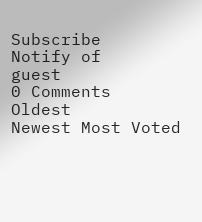Subscribe
Notify of
guest
0 Comments
Oldest
Newest Most Voted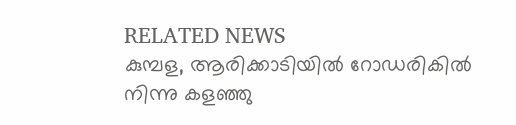RELATED NEWS
കുമ്പള, ആരിക്കാടിയിൽ റോഡരികില്‍ നിന്നു കളഞ്ഞു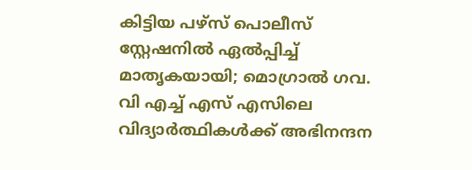കിട്ടിയ പഴ്‌സ് പൊലീസ് സ്റ്റേഷനില്‍ ഏല്‍പ്പിച്ച് മാതൃകയായി; മൊഗ്രാല്‍ ഗവ. വി എച്ച് എസ് എസിലെ വിദ്യാര്‍ത്ഥികള്‍ക്ക് അഭിനന്ദന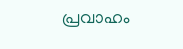പ്രവാഹം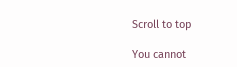Scroll to top

You cannot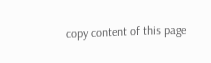copy content of this page